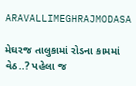ARAVALLIMEGHRAJMODASA

મેઘરજ તાલુકામાં રોડના કામમાં વેઠ..? પહેલા જ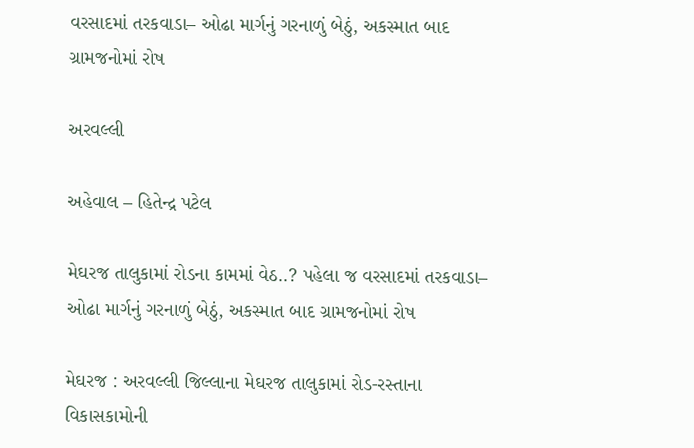વરસાદમાં તરકવાડા– ઓઢા માર્ગનું ગરનાળું બેઠું, અકસ્માત બાદ ગ્રામજનોમાં રોષ

અરવલ્લી

અહેવાલ – હિતેન્દ્ર પટેલ

મેઘરજ તાલુકામાં રોડના કામમાં વેઠ..? પહેલા જ વરસાદમાં તરકવાડા– ઓઢા માર્ગનું ગરનાળું બેઠું, અકસ્માત બાદ ગ્રામજનોમાં રોષ

મેઘરજ : અરવલ્લી જિલ્લાના મેઘરજ તાલુકામાં રોડ-રસ્તાના વિકાસકામોની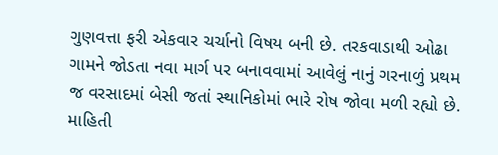ગુણવત્તા ફરી એકવાર ચર્ચાનો વિષય બની છે. તરકવાડાથી ઓઢા ગામને જોડતા નવા માર્ગ પર બનાવવામાં આવેલું નાનું ગરનાળું પ્રથમ જ વરસાદમાં બેસી જતાં સ્થાનિકોમાં ભારે રોષ જોવા મળી રહ્યો છે. માહિતી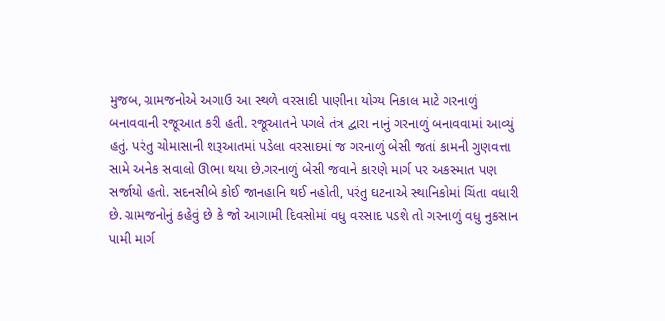મુજબ, ગ્રામજનોએ અગાઉ આ સ્થળે વરસાદી પાણીના યોગ્ય નિકાલ માટે ગરનાળું બનાવવાની રજૂઆત કરી હતી. રજૂઆતને પગલે તંત્ર દ્વારા નાનું ગરનાળું બનાવવામાં આવ્યું હતું. પરંતુ ચોમાસાની શરૂઆતમાં પડેલા વરસાદમાં જ ગરનાળું બેસી જતાં કામની ગુણવત્તા સામે અનેક સવાલો ઊભા થયા છે.ગરનાળું બેસી જવાને કારણે માર્ગ પર અકસ્માત પણ સર્જાયો હતો. સદનસીબે કોઈ જાનહાનિ થઈ નહોતી, પરંતુ ઘટનાએ સ્થાનિકોમાં ચિંતા વધારી છે. ગ્રામજનોનું કહેવું છે કે જો આગામી દિવસોમાં વધુ વરસાદ પડશે તો ગરનાળું વધુ નુકસાન પામી માર્ગ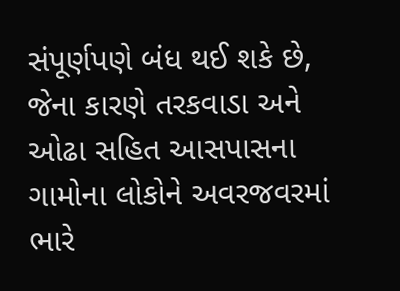સંપૂર્ણપણે બંધ થઈ શકે છે, જેના કારણે તરકવાડા અને ઓઢા સહિત આસપાસના ગામોના લોકોને અવરજવરમાં ભારે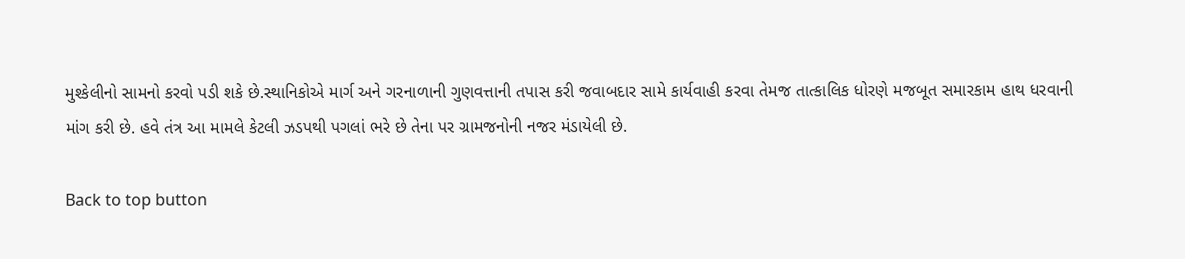મુશ્કેલીનો સામનો કરવો પડી શકે છે.સ્થાનિકોએ માર્ગ અને ગરનાળાની ગુણવત્તાની તપાસ કરી જવાબદાર સામે કાર્યવાહી કરવા તેમજ તાત્કાલિક ધોરણે મજબૂત સમારકામ હાથ ધરવાની માંગ કરી છે. હવે તંત્ર આ મામલે કેટલી ઝડપથી પગલાં ભરે છે તેના પર ગ્રામજનોની નજર મંડાયેલી છે.

Back to top button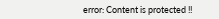error: Content is protected !!